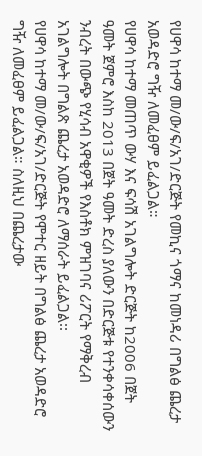የሀዋሳ ከተማ መ/ው/ፍ/አገ/ድርጅት የመኪና ጎማና ከመነዳሪ በግልፅ ጨረታ አወዳድሮ ግዥ ለመፈፀም ይፈልጋል።
የሀዋሳ ከተማ መጠጥ ውሃ እና ፍሳሽ አገልግሎት ድርጅት ከ2006 በጀት ዓመት ጀምሮ እስከ 2013 በጀት ዓመት ድረስ ያለውን በድርጅቱ የተንቀሳቀሰውን ንብረት በውጭ የሂሳብ አዋቂዎች የእስቶክ ምዝገባና ሪፖርት የማቅረብ አገልግሎት በግልጽ ጨረታ አወዳድሮ ለማሰራት ይፈልጋል፡፡
የሀዋሳ ከተማ መ/ው/ፍ/አገ/ድርጅት የሞተር ዘይት በግልፅ ጨረታ አወዳድሮ ግዥ ለመፈፀም ይፈልጋል። ስለዚህ በጨረታው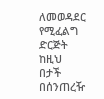ለመወዳደር የሚፈልግ ድርጅት ከዚህ በታች በሰንጠረዥ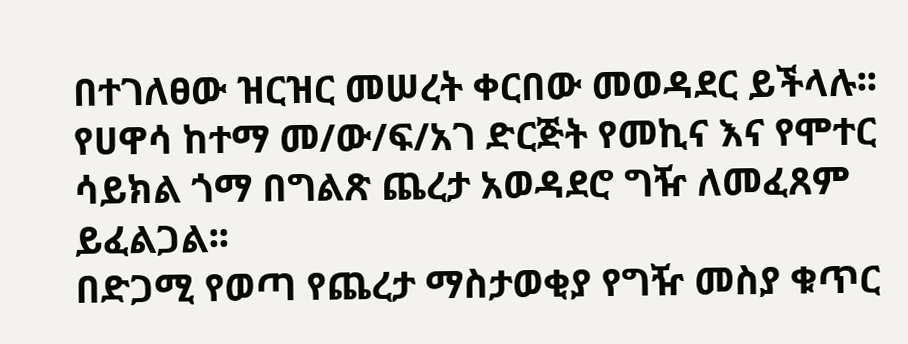በተገለፀው ዝርዝር መሠረት ቀርበው መወዳደር ይችላሉ፡፡
የሀዋሳ ከተማ መ/ው/ፍ/አገ ድርጅት የመኪና እና የሞተር ሳይክል ጎማ በግልጽ ጨረታ አወዳደሮ ግዥ ለመፈጸም ይፈልጋል፡፡
በድጋሚ የወጣ የጨረታ ማስታወቂያ የግዥ መስያ ቁጥር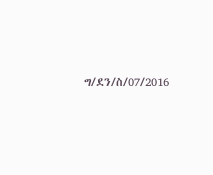ግ/ደን/ስ/07/2016